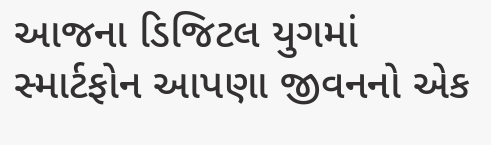આજના ડિજિટલ યુગમાં સ્માર્ટફોન આપણા જીવનનો એક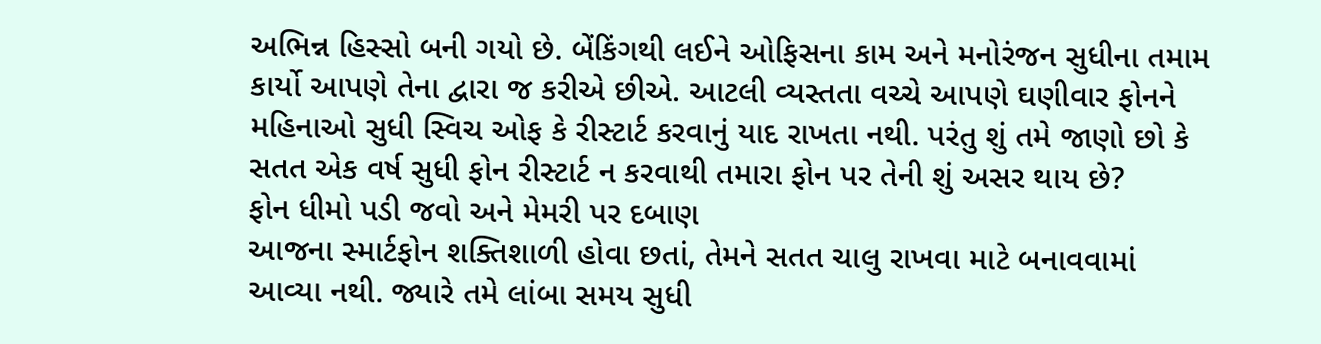અભિન્ન હિસ્સો બની ગયો છે. બેંકિંગથી લઈને ઓફિસના કામ અને મનોરંજન સુધીના તમામ કાર્યો આપણે તેના દ્વારા જ કરીએ છીએ. આટલી વ્યસ્તતા વચ્ચે આપણે ઘણીવાર ફોનને મહિનાઓ સુધી સ્વિચ ઓફ કે રીસ્ટાર્ટ કરવાનું યાદ રાખતા નથી. પરંતુ શું તમે જાણો છો કે સતત એક વર્ષ સુધી ફોન રીસ્ટાર્ટ ન કરવાથી તમારા ફોન પર તેની શું અસર થાય છે?
ફોન ધીમો પડી જવો અને મેમરી પર દબાણ
આજના સ્માર્ટફોન શક્તિશાળી હોવા છતાં, તેમને સતત ચાલુ રાખવા માટે બનાવવામાં આવ્યા નથી. જ્યારે તમે લાંબા સમય સુધી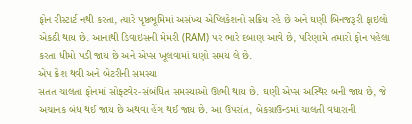ફોન રીસ્ટાર્ટ નથી કરતા, ત્યારે પૃષ્ઠભૂમિમાં અસંખ્ય એપ્લિકેશનો સક્રિય રહે છે અને ઘણી બિનજરૂરી ફાઇલો એકઠી થાય છે. આનાથી ડિવાઇસની મેમરી (RAM) પર ભારે દબાણ આવે છે, પરિણામે તમારો ફોન પહેલા કરતા ધીમો પડી જાય છે અને એપ્સ ખૂલવામાં ઘણો સમય લે છે.
એપ ક્રેશ થવી અને બેટરીની સમસ્યા
સતત ચાલતા ફોનમાં સોફ્ટવેર-સંબંધિત સમસ્યાઓ ઊભી થાય છે. ઘણી એપ્સ અસ્થિર બની જાય છે, જે અચાનક બંધ થઈ જાય છે અથવા હેંગ થઈ જાય છે. આ ઉપરાંત, બેકગ્રાઉન્ડમાં ચાલતી વધારાની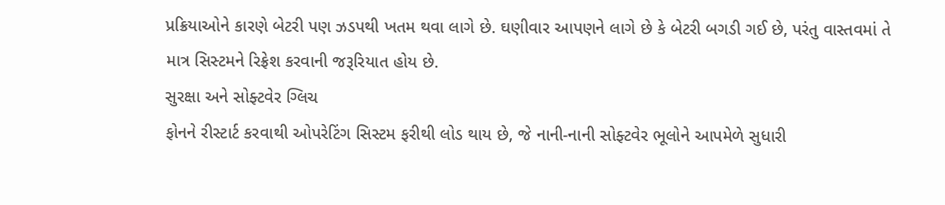પ્રક્રિયાઓને કારણે બેટરી પણ ઝડપથી ખતમ થવા લાગે છે. ઘણીવાર આપણને લાગે છે કે બેટરી બગડી ગઈ છે, પરંતુ વાસ્તવમાં તે માત્ર સિસ્ટમને રિફ્રેશ કરવાની જરૂરિયાત હોય છે.
સુરક્ષા અને સોફ્ટવેર ગ્લિચ
ફોનને રીસ્ટાર્ટ કરવાથી ઓપરેટિંગ સિસ્ટમ ફરીથી લોડ થાય છે, જે નાની-નાની સોફ્ટવેર ભૂલોને આપમેળે સુધારી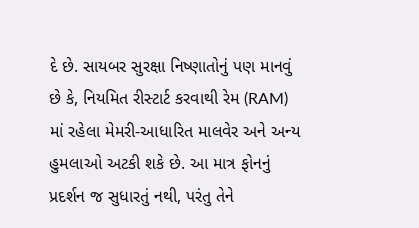દે છે. સાયબર સુરક્ષા નિષ્ણાતોનું પણ માનવું છે કે, નિયમિત રીસ્ટાર્ટ કરવાથી રેમ (RAM) માં રહેલા મેમરી-આધારિત માલવેર અને અન્ય હુમલાઓ અટકી શકે છે. આ માત્ર ફોનનું પ્રદર્શન જ સુધારતું નથી, પરંતુ તેને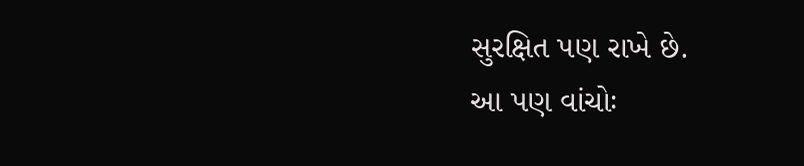સુરક્ષિત પણ રાખે છે.
આ પણ વાંચોઃ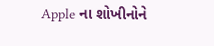Apple ના શોખીનોને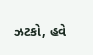ઝટકો, હવે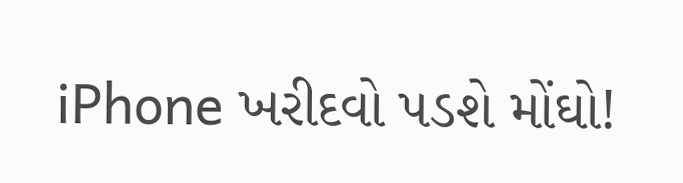iPhone ખરીદવો પડશે મોંઘો!